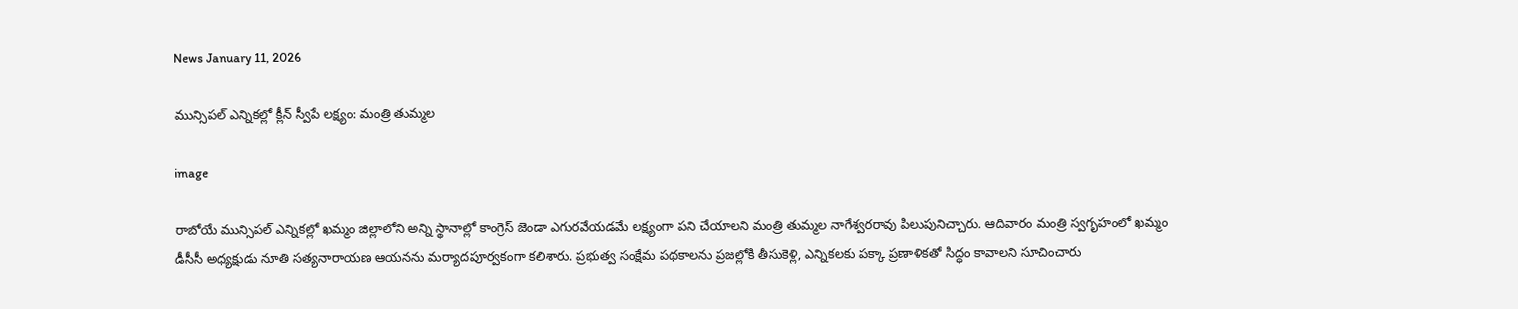News January 11, 2026

మున్సిపల్ ఎన్నికల్లో క్లీన్ స్వీపే లక్ష్యం: మంత్రి తుమ్మల

image

రాబోయే మున్సిపల్ ఎన్నికల్లో ఖమ్మం జిల్లాలోని అన్ని స్థానాల్లో కాంగ్రెస్ జెండా ఎగురవేయడమే లక్ష్యంగా పని చేయాలని మంత్రి తుమ్మల నాగేశ్వరరావు పిలుపునిచ్చారు. ఆదివారం మంత్రి స్వగృహంలో ఖమ్మం డీసీసీ అధ్యక్షుడు నూతి సత్యనారాయణ ఆయనను మర్యాదపూర్వకంగా కలిశారు. ప్రభుత్వ సంక్షేమ పథకాలను ప్రజల్లోకి తీసుకెళ్లి, ఎన్నికలకు పక్కా ప్రణాళికతో సిద్ధం కావాలని సూచించారు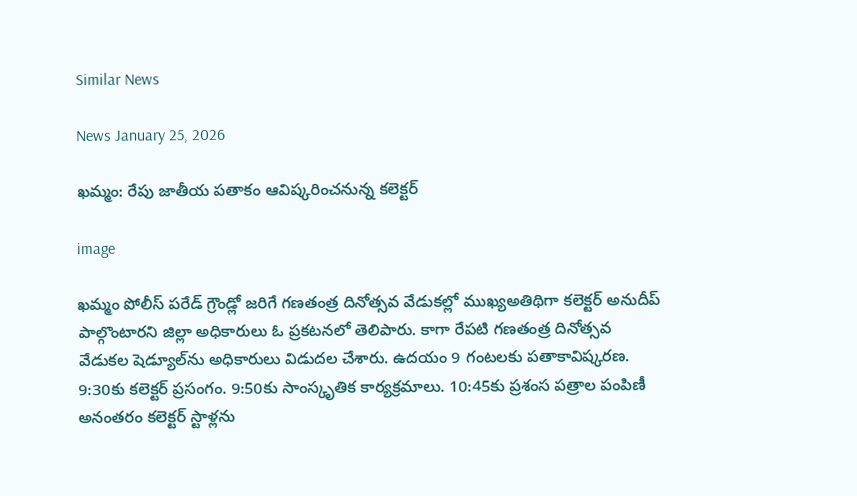Similar News

News January 25, 2026

ఖమ్మం: రేపు జాతీయ పతాకం ఆవిష్కరించనున్న కలెక్టర్

image

ఖమ్మం పోలీస్ పరేడ్ గ్రౌండ్లో జరిగే గణతంత్ర దినోత్సవ వేడుకల్లో ముఖ్యఅతిథిగా కలెక్టర్ అనుదీప్ పాల్గొంటారని జిల్లా అధికారులు ఓ ప్రకటనలో తెలిపారు. కాగా రేపటి గణతంత్ర దినోత్సవ వేడుకల షెడ్యూల్‌ను అధికారులు విడుదల చేశారు. ఉదయం 9 గంటలకు పతాకావిష్కరణ. 9:30కు కలెక్టర్ ప్రసంగం. 9:50కు సాంస్కృతిక కార్యక్రమాలు. 10:45కు ప్రశంస పత్రాల పంపిణీ అనంతరం కలెక్టర్ స్టాళ్లను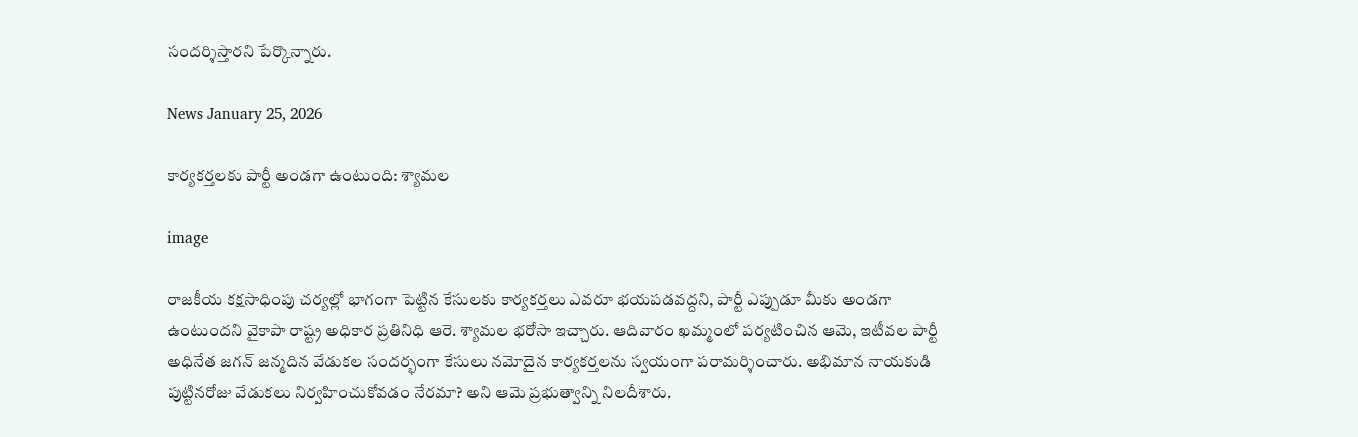సందర్శిస్తారని పేర్కొన్నారు.

News January 25, 2026

కార్యకర్తలకు పార్టీ అండగా ఉంటుంది: శ్యామల

image

రాజకీయ కక్షసాధింపు చర్యల్లో భాగంగా పెట్టిన కేసులకు కార్యకర్తలు ఎవరూ భయపడవద్దని, పార్టీ ఎప్పుడూ మీకు అండగా ఉంటుందని వైకాపా రాష్ట్ర అధికార ప్రతినిధి ఆరె. శ్యామల భరోసా ఇచ్చారు. ఆదివారం ఖమ్మంలో పర్యటించిన ఆమె, ఇటీవల పార్టీ అధినేత జగన్ జన్మదిన వేడుకల సందర్భంగా కేసులు నమోదైన కార్యకర్తలను స్వయంగా పరామర్శించారు. అభిమాన నాయకుడి పుట్టినరోజు వేడుకలు నిర్వహించుకోవడం నేరమా? అని ఆమె ప్రభుత్వాన్ని నిలదీశారు.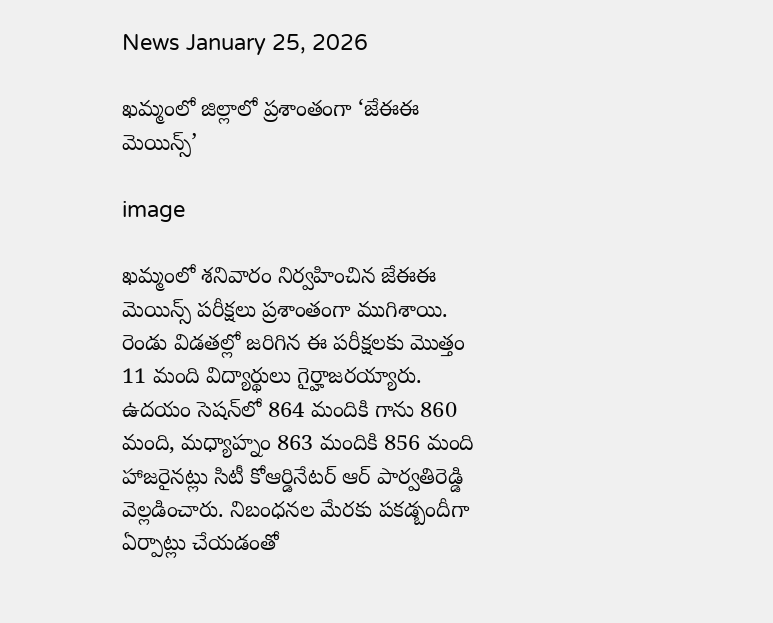News January 25, 2026

ఖమ్మంలో జిల్లాలో ప్రశాంతంగా ‘జేఈఈ మెయిన్స్‌’

image

ఖమ్మంలో శనివారం నిర్వహించిన జేఈఈ మెయిన్స్‌ పరీక్షలు ప్రశాంతంగా ముగిశాయి. రెండు విడతల్లో జరిగిన ఈ పరీక్షలకు మొత్తం 11 మంది విద్యార్థులు గైర్హాజరయ్యారు. ఉదయం సెషన్‌లో 864 మందికి గాను 860 మంది, మధ్యాహ్నం 863 మందికి 856 మంది హాజరైనట్లు సిటీ కోఆర్డినేటర్ ఆర్ పార్వతిరెడ్డి వెల్లడించారు. నిబంధనల మేరకు పకడ్బందీగా ఏర్పాట్లు చేయడంతో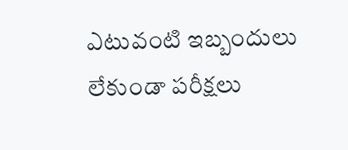ఎటువంటి ఇబ్బందులు లేకుండా పరీక్షలు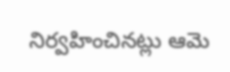నిర్వహించినట్లు ఆమె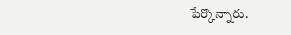పేర్కొన్నారు.